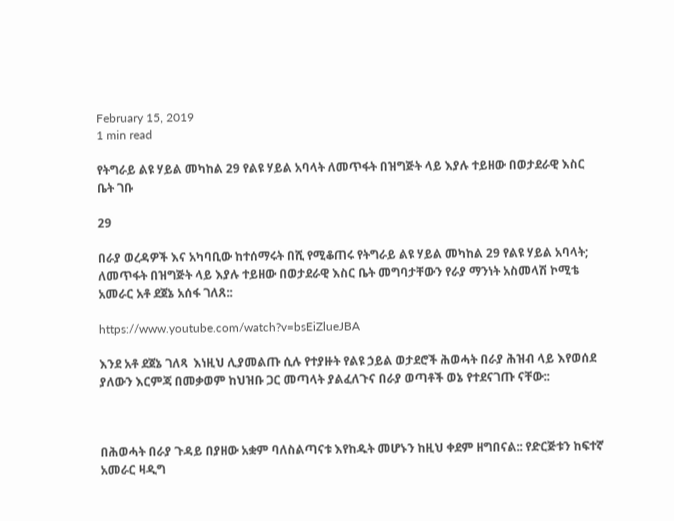February 15, 2019
1 min read

የትግራይ ልዩ ሃይል መካከል 29 የልዩ ሃይል አባላት ለመጥፋት በዝግጅት ላይ እያሉ ተይዘው በወታደራዊ እስር ቤት ገቡ

29

በራያ ወረዳዎች እና አካባቢው ከተሰማሩት በሺ የሚቆጠሩ የትግራይ ልዩ ሃይል መካከል 29 የልዩ ሃይል አባላት; ለመጥፋት በዝግጅት ላይ እያሉ ተይዘው በወታደራዊ እስር ቤት መግባታቸውን የራያ ማንነት አስመላሽ ኮሚቴ አመራር አቶ ደጀኔ አሰፋ ገለጸ::

https://www.youtube.com/watch?v=bsEiZlueJBA

እንደ አቶ ደጀኔ ገለጻ  እነዚህ ሊያመልጡ ሲሉ የተያዙት የልዩ ኃይል ወታደሮች ሕወሓት በራያ ሕዝብ ላይ እየወሰደ ያለውን እርምጃ በመቃወም ከህዝቡ ጋር መጣላት ያልፈለጉና በራያ ወጣቶች ወኔ የተደናገጡ ናቸው::



በሕወሓት በራያ ጉዳይ በያዘው አቋም ባለስልጣናቱ እየከዱት መሆኑን ከዚህ ቀደም ዘግበናል:: የድርጅቱን ከፍተኛ አመራር ዛዲግ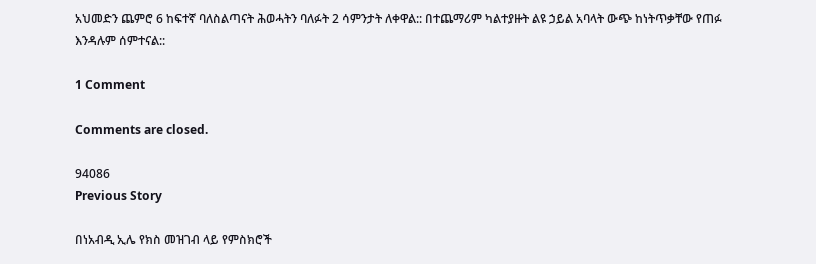አህመድን ጨምሮ 6 ከፍተኛ ባለስልጣናት ሕወሓትን ባለፉት 2 ሳምንታት ለቀዋል:: በተጨማሪም ካልተያዙት ልዩ ኃይል አባላት ውጭ ከነትጥቃቸው የጠፉ እንዳሉም ሰምተናል::

1 Comment

Comments are closed.

94086
Previous Story

በነአብዲ ኢሌ የክስ መዝገብ ላይ የምስክሮች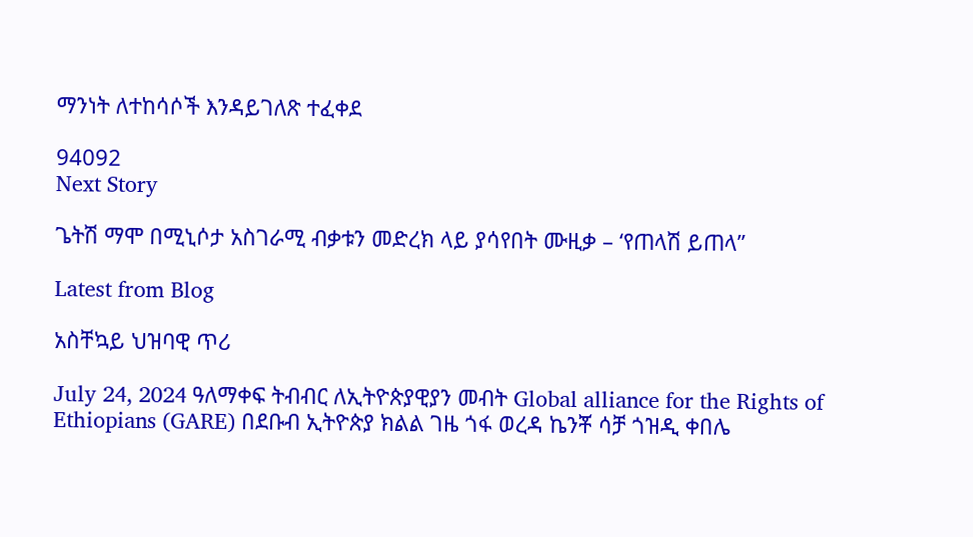ማንነት ለተከሳሶች እንዳይገለጽ ተፈቀደ

94092
Next Story

ጌትሽ ማሞ በሚኒሶታ አስገራሚ ብቃቱን መድረክ ላይ ያሳየበት ሙዚቃ – ‘የጠላሽ ይጠላ”

Latest from Blog

አስቸኳይ ህዝባዊ ጥሪ

July 24, 2024 ዓለማቀፍ ትብብር ለኢትዮጵያዊያን መብት Global alliance for the Rights of Ethiopians (GARE) በደቡብ ኢትዮጵያ ክልል ገዜ ጎፋ ወረዳ ኬንቾ ሳቻ ጎዝዲ ቀበሌ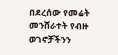በደረሰው የመሬት መንሸራተት የብዙ ወገኖቻችንን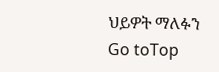ህይዎት ማለፉን
Go toTop